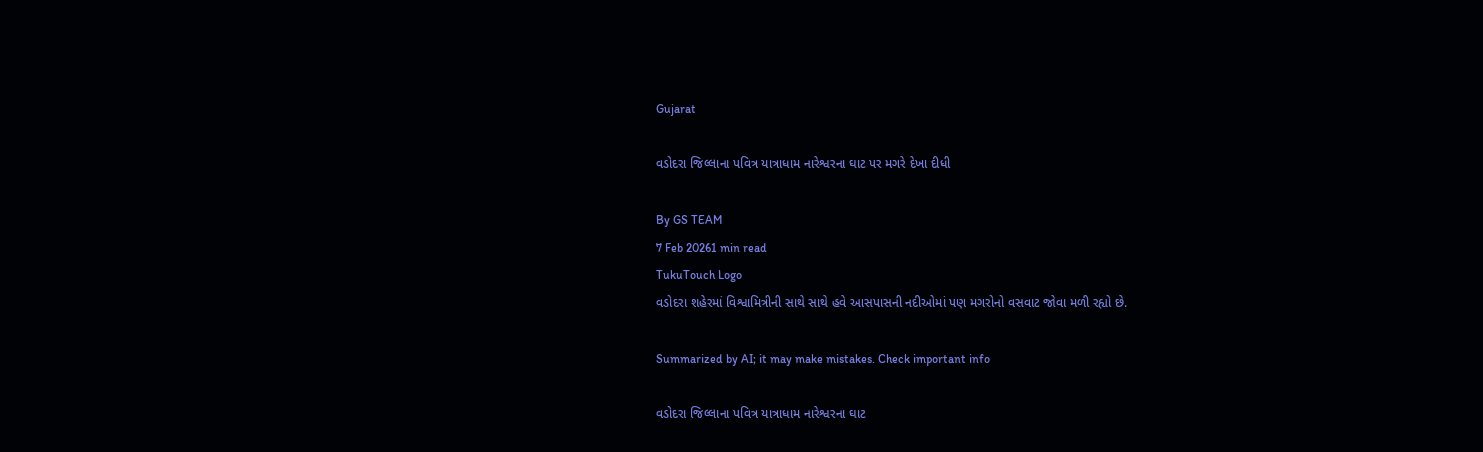Gujarat

વડોદરા જિલ્લાના પવિત્ર યાત્રાધામ નારેશ્વરના ઘાટ પર મગરે દેખા દીધી

By GS TEAM
7 Feb 20261 min read
TukuTouch Logo
વડોદરા શહેરમાં વિશ્વામિત્રીની સાથે સાથે હવે આસપાસની નદીઓમાં પણ મગરોનો વસવાટ જોવા મળી રહ્યો છે.

Summarized by AI; it may make mistakes. Check important info

વડોદરા જિલ્લાના પવિત્ર યાત્રાધામ નારેશ્વરના ઘાટ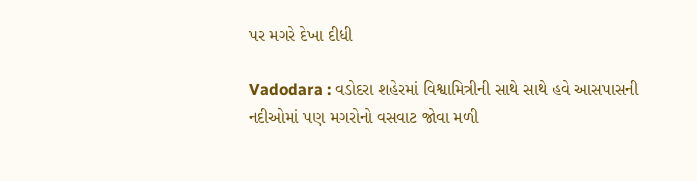પર મગરે દેખા દીધી

Vadodara : વડોદરા શહેરમાં વિશ્વામિત્રીની સાથે સાથે હવે આસપાસની નદીઓમાં પણ મગરોનો વસવાટ જોવા મળી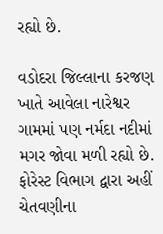રહ્યો છે.

વડોદરા જિલ્લાના કરજણ ખાતે આવેલા નારેશ્વર ગામમાં પણ નર્મદા નદીમાં મગર જોવા મળી રહ્યો છે. ફોરેસ્ટ વિભાગ દ્વારા અહીં ચેતવણીના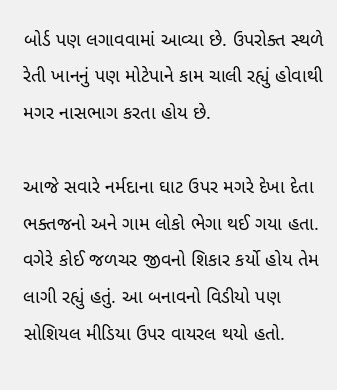બોર્ડ પણ લગાવવામાં આવ્યા છે. ઉપરોક્ત સ્થળે રેતી ખાનનું પણ મોટેપાને કામ ચાલી રહ્યું હોવાથી મગર નાસભાગ કરતા હોય છે.

આજે સવારે નર્મદાના ઘાટ ઉપર મગરે દેખા દેતા ભક્તજનો અને ગામ લોકો ભેગા થઈ ગયા હતા. વગેરે કોઈ જળચર જીવનો શિકાર કર્યો હોય તેમ લાગી રહ્યું હતું. આ બનાવનો વિડીયો પણ સોશિયલ મીડિયા ઉપર વાયરલ થયો હતો.